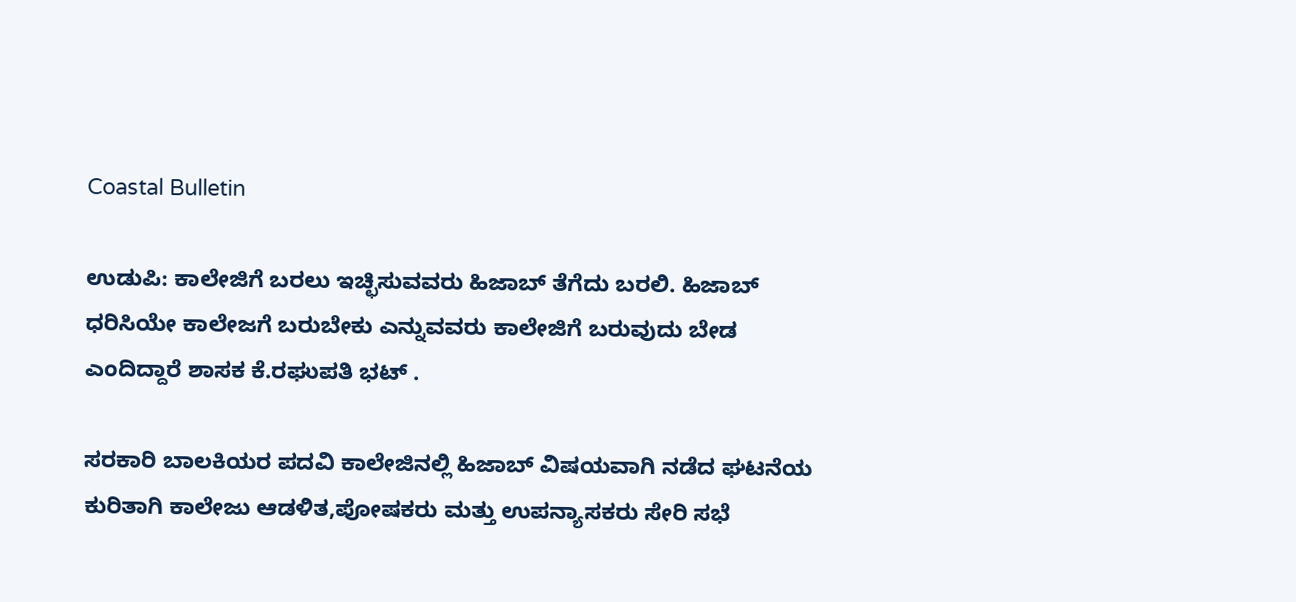Coastal Bulletin

ಉಡುಪಿ: ಕಾಲೇಜಿಗೆ ಬರಲು ಇಚ್ಛಿಸುವವರು ಹಿಜಾಬ್ ತೆಗೆದು ಬರಲಿ. ಹಿಜಾಬ್ ಧರಿಸಿಯೇ ಕಾಲೇಜಗೆ ಬರುಬೇಕು ಎನ್ನುವವರು ಕಾಲೇಜಿಗೆ‌ ಬರುವುದು‌ ಬೇಡ ಎಂದಿದ್ದಾರೆ‌ ಶಾಸಕ ಕೆ.ರಘುಪತಿ ಭಟ್ .

ಸರಕಾರಿ ಬಾಲಕಿಯರ ಪದವಿ ಕಾಲೇಜಿನಲ್ಲಿ ಹಿಜಾಬ್ ವಿಷಯವಾಗಿ ನಡೆದ ಘಟನೆಯ ಕುರಿತಾಗಿ ಕಾಲೇಜು ಆಡಳಿತ,ಪೋಷಕರು ಮತ್ತು ಉಪನ್ಯಾಸಕರು ಸೇರಿ ಸಭೆ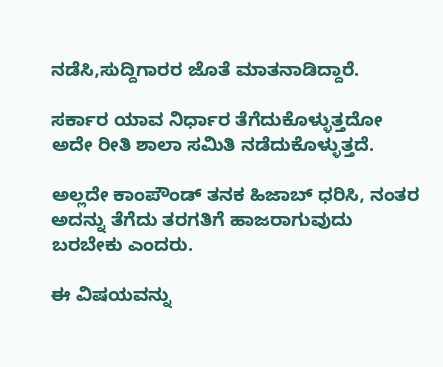ನಡೆಸಿ,ಸುದ್ದಿಗಾರರ ಜೊತೆ ಮಾತನಾಡಿದ್ದಾರೆ.

ಸರ್ಕಾರ ಯಾವ ನಿರ್ಧಾರ ತೆಗೆದುಕೊಳ್ಳುತ್ತದೋ ಅದೇ ರೀತಿ ಶಾಲಾ ಸಮಿತಿ ನಡೆದುಕೊಳ್ಳುತ್ತದೆ.

ಅಲ್ಲದೇ ಕಾಂಪೌಂಡ್ ತನಕ ಹಿಜಾಬ್ ಧರಿಸಿ, ನಂತರ ಅದನ್ನು ತೆಗೆದು ತರಗತಿಗೆ ಹಾಜರಾಗುವುದು ಬರಬೇಕು ಎಂದರು.

ಈ ವಿಷಯವನ್ನು‌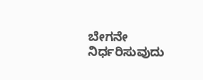ಬೇಗನೇ ನಿರ್ಧರಿಸುವುದು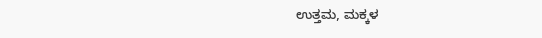ಉತ್ತಮ, ಮಕ್ಕಳ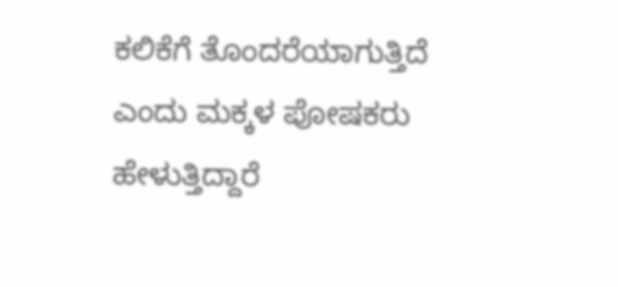ಕಲಿಕೆಗೆ ತೊಂದರೆಯಾಗುತ್ತಿದೆ ಎಂದು ಮಕ್ಕಳ‌ ಪೋಷಕರು ಹೇಳುತ್ತಿದ್ದಾರೆ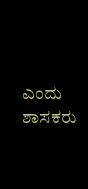ಎಂದು ಶಾಸಕರು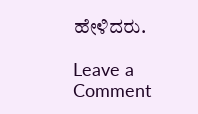ಹೇಳಿದರು.

Leave a Comment